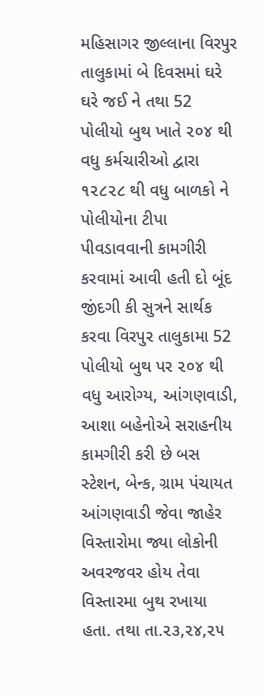મહિસાગર જીલ્લાના વિરપુર તાલુકામાં બે દિવસમાં ઘરે ઘરે જઈ ને તથા 52 પોલીયો બુથ ખાતે ૨૦૪ થી વધુ કર્મચારીઓ દ્વારા ૧૨૮૨૮ થી વધુ બાળકો ને પોલીયોના ટીપા પીવડાવવાની કામગીરી કરવામાં આવી હતી દો બૂંદ જીંદગી કી સુત્રને સાર્થક કરવા વિરપુર તાલુકામા 52 પોલીયો બુથ પર ૨૦૪ થી વધુ આરોગ્ય, આંગણવાડી, આશા બહેનોએ સરાહનીય કામગીરી કરી છે બસ સ્ટેશન, બેન્ક, ગ્રામ પંચાયત આંગણવાડી જેવા જાહેર વિસ્તારોમા જ્યા લોકોની અવરજવર હોય તેવા વિસ્તારમા બુથ રખાયા હતા. તથા તા.૨૩,૨૪,૨૫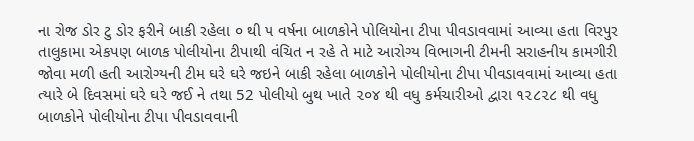ના રોજ ડોર ટુ ડોર ફરીને બાકી રહેલા ૦ થી ૫ વર્ષના બાળકોને પોલિયોના ટીપા પીવડાવવામાં આવ્યા હતા વિરપુર તાલુકામા એકપણ બાળક પોલીયોના ટીપાથી વંચિત ન રહે તે માટે આરોગ્ય વિભાગની ટીમની સરાહનીય કામગીરી જોવા મળી હતી આરોગ્યની ટીમ ઘરે ઘરે જઇને બાકી રહેલા બાળકોને પોલીયોના ટીપા પીવડાવવામાં આવ્યા હતા ત્યારે બે દિવસમાં ઘરે ઘરે જઈ ને તથા 52 પોલીયો બુથ ખાતે ૨૦૪ થી વધુ કર્મચારીઓ દ્વારા ૧૨૮૨૮ થી વધુ બાળકોને પોલીયોના ટીપા પીવડાવવાની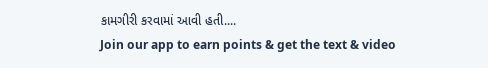કામગીરી કરવામાં આવી હતી....
Join our app to earn points & get the text & video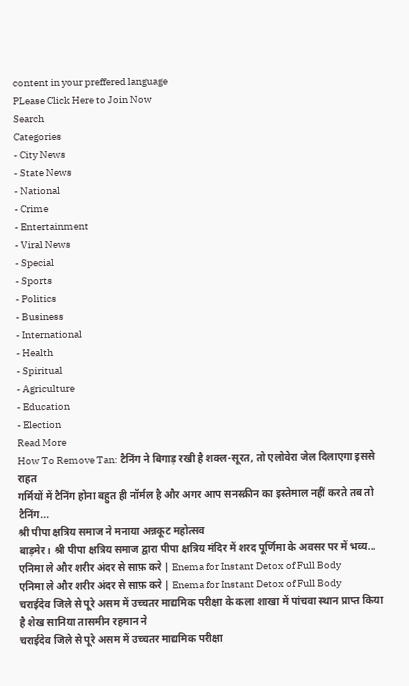content in your preffered language
PLease Click Here to Join Now
Search
Categories
- City News
- State News
- National
- Crime
- Entertainment
- Viral News
- Special
- Sports
- Politics
- Business
- International
- Health
- Spiritual
- Agriculture
- Education
- Election
Read More
How To Remove Tan: टैनिंग ने बिगाड़ रखी है शक्ल-सूरत, तो एलोवेरा जेल दिलाएगा इससे राहत
गर्मियों में टैनिंग होना बहुत ही नॉर्मल है और अगर आप सनस्क्रीन का इस्तेमाल नहीं करते तब तो टैनिंग...
श्री पीपा क्षत्रिय समाज ने मनाया अन्नकूट महोत्सव
बाड़मेर। श्री पीपा क्षत्रिय समाज द्वारा पीपा क्षत्रिय मंदिर में शरद पूर्णिमा के अवसर पर में भव्य...
एनिमा ले और शरीर अंदर से साफ़ करे | Enema for Instant Detox of Full Body
एनिमा ले और शरीर अंदर से साफ़ करे | Enema for Instant Detox of Full Body
चराईदेव जिले से पूरे असम में उच्चतर माद्यमिक परीक्षा के कला शाखा में पांचवा स्थान प्राप्त किया है शेख सानिया तासमीन रहमान ने
चराईदेव जिले से पूरे असम में उच्चतर माद्यमिक परीक्षा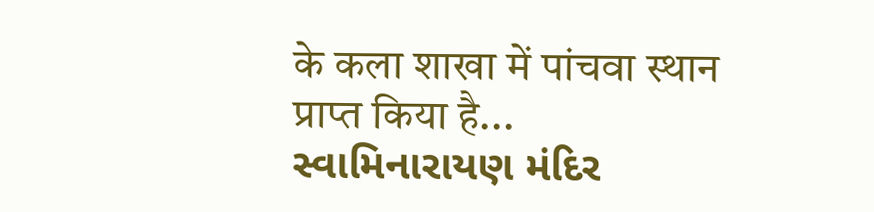के कला शाखा में पांचवा स्थान प्राप्त किया है...
સ્વામિનારાયણ મંદિર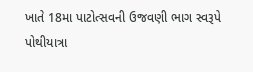ખાતે 18મા પાટોત્સવની ઉજવણી ભાગ સ્વરૂપે પોથીયાત્રા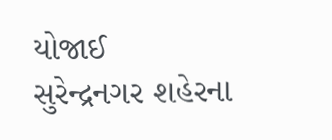યોજાઈ
સુરેન્દ્રનગર શહેરના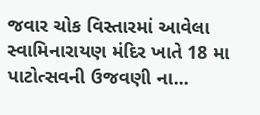જવાર ચોક વિસ્તારમાં આવેલા સ્વામિનારાયણ મંદિર ખાતે 18 મા પાટોત્સવની ઉજવણી ના...